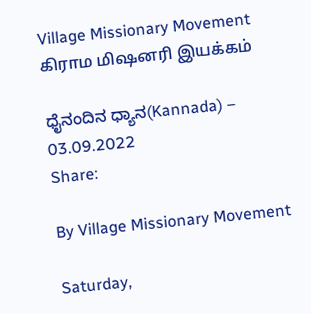Village Missionary Movement         கிராம மிஷனரி இயக்கம்

ಧೈನಂದಿನ ಧ್ಯಾನ(Kannada) – 03.09.2022
Share:

By Village Missionary Movement

Saturday,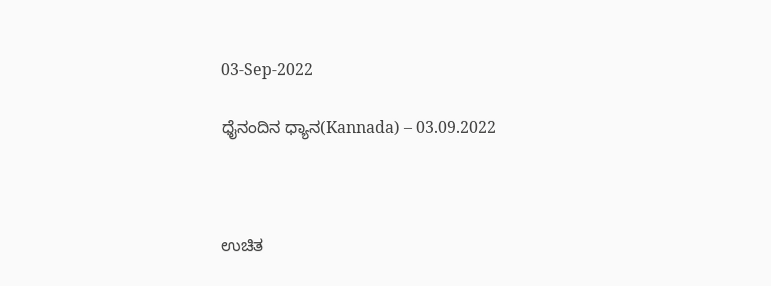03-Sep-2022

ಧೈನಂದಿನ ಧ್ಯಾನ(Kannada) – 03.09.2022



ಉಚಿತ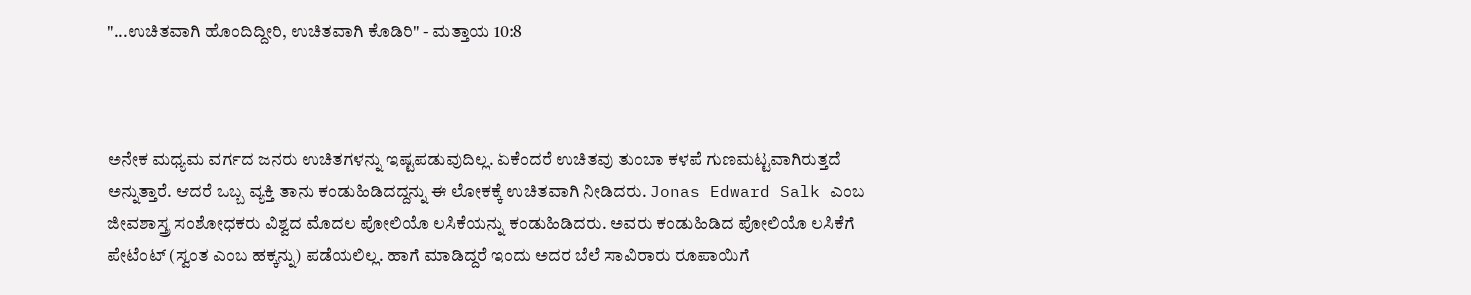"...ಉಚಿತವಾಗಿ ಹೊಂದಿದ್ದೀರಿ, ಉಚಿತವಾಗಿ ಕೊಡಿರಿ" - ಮತ್ತಾಯ 10:8



ಅನೇಕ ಮಧ್ಯಮ ವರ್ಗದ ಜನರು ಉಚಿತಗಳನ್ನು ಇಷ್ಟಪಡುವುದಿಲ್ಲ. ಏಕೆಂದರೆ ಉಚಿತವು ತುಂಬಾ ಕಳಪೆ ಗುಣಮಟ್ಟವಾಗಿರುತ್ತದೆ ಅನ್ನುತ್ತಾರೆ. ಆದರೆ ಒಬ್ಬ ವ್ಯಕ್ತಿ ತಾನು ಕಂಡುಹಿಡಿದದ್ದನ್ನು ಈ ಲೋಕಕ್ಕೆ ಉಚಿತವಾಗಿ ನೀಡಿದರು. Jonas Edward Salk ಎಂಬ ಜೀವಶಾಸ್ತ್ರ ಸಂಶೋಧಕರು ವಿಶ್ವದ ಮೊದಲ ಪೋಲಿಯೊ ಲಸಿಕೆಯನ್ನು ಕಂಡುಹಿಡಿದರು. ಅವರು ಕಂಡುಹಿಡಿದ ಪೋಲಿಯೊ ಲಸಿಕೆಗೆ ಪೇಟೆಂಟ್ (ಸ್ವಂತ ಎಂಬ ಹಕ್ಕನ್ನು) ಪಡೆಯಲಿಲ್ಲ. ಹಾಗೆ ಮಾಡಿದ್ದರೆ ಇಂದು ಅದರ ಬೆಲೆ ಸಾವಿರಾರು ರೂಪಾಯಿಗೆ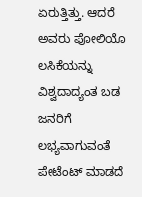ಏರುತ್ತಿತ್ತು. ಆದರೆ ಅವರು ಪೋಲಿಯೊ ಲಸಿಕೆಯನ್ನು ವಿಶ್ವದಾದ್ಯಂತ ಬಡ ಜನರಿಗೆ ಲಭ್ಯವಾಗುವಂತೆ ಪೇಟೆಂಟ್ ಮಾಡದೆ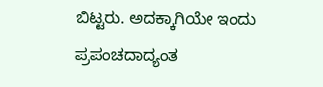ಬಿಟ್ಟರು. ಅದಕ್ಕಾಗಿಯೇ ಇಂದು ಪ್ರಪಂಚದಾದ್ಯಂತ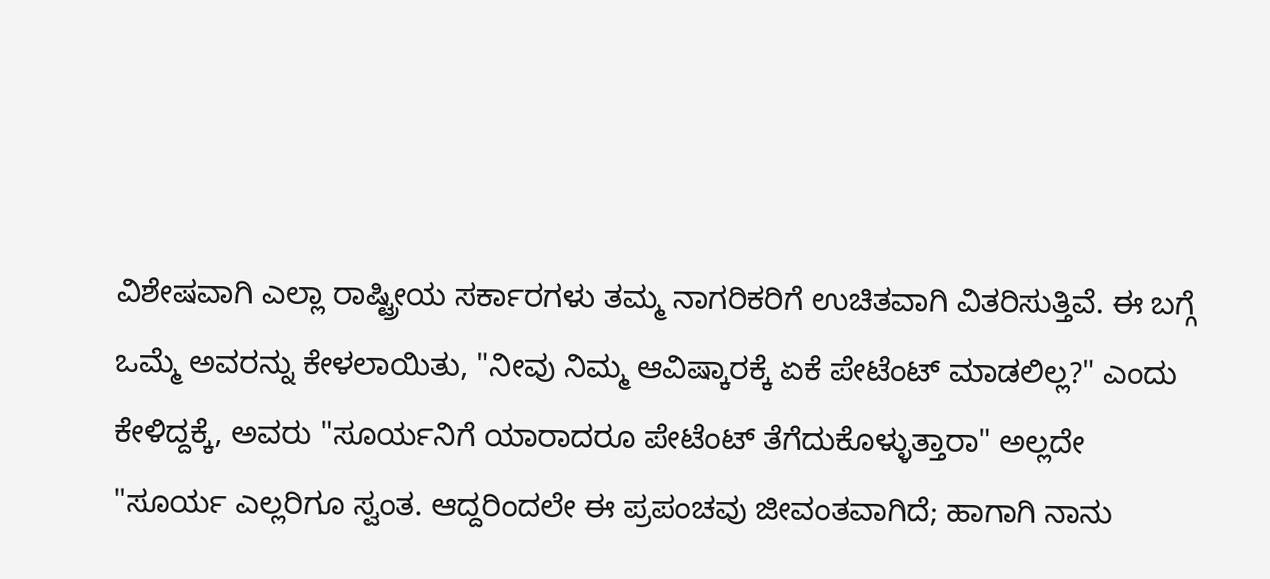ವಿಶೇಷವಾಗಿ ಎಲ್ಲಾ ರಾಷ್ಟ್ರೀಯ ಸರ್ಕಾರಗಳು ತಮ್ಮ ನಾಗರಿಕರಿಗೆ ಉಚಿತವಾಗಿ ವಿತರಿಸುತ್ತಿವೆ. ಈ ಬಗ್ಗೆ ಒಮ್ಮೆ ಅವರನ್ನು ಕೇಳಲಾಯಿತು, "ನೀವು ನಿಮ್ಮ ಆವಿಷ್ಕಾರಕ್ಕೆ ಏಕೆ ಪೇಟೆಂಟ್ ಮಾಡಲಿಲ್ಲ?" ಎಂದು ಕೇಳಿದ್ದಕ್ಕೆ, ಅವರು "ಸೂರ್ಯನಿಗೆ ಯಾರಾದರೂ ಪೇಟೆಂಟ್ ತೆಗೆದುಕೊಳ್ಳುತ್ತಾರಾ" ಅಲ್ಲದೇ "ಸೂರ್ಯ ಎಲ್ಲರಿಗೂ ಸ್ವಂತ. ಆದ್ದರಿಂದಲೇ ಈ ಪ್ರಪಂಚವು ಜೀವಂತವಾಗಿದೆ; ಹಾಗಾಗಿ ನಾನು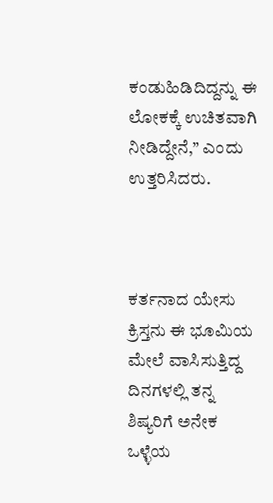ಕಂಡುಹಿಡಿದಿದ್ದನ್ನು ಈ ಲೋಕಕ್ಕೆ ಉಚಿತವಾಗಿ ನೀಡಿದ್ದೇನೆ,’’ ಎಂದು ಉತ್ತರಿಸಿದರು.



ಕರ್ತನಾದ ಯೇಸು ಕ್ರಿಸ್ತನು ಈ ಭೂಮಿಯ ಮೇಲೆ ವಾಸಿಸುತ್ತಿದ್ದ ದಿನಗಳಲ್ಲಿ ತನ್ನ ಶಿಷ್ಯರಿಗೆ ಅನೇಕ ಒಳ್ಳೆಯ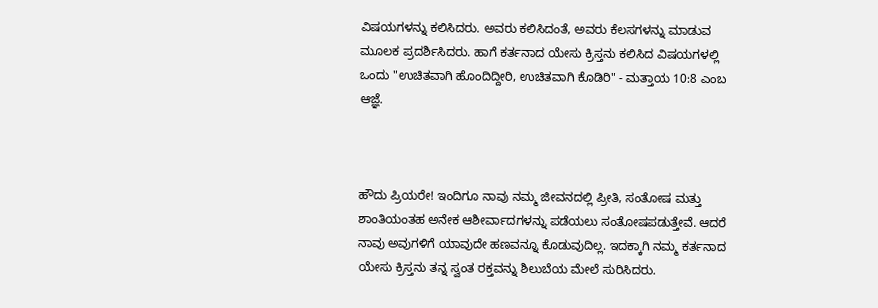ವಿಷಯಗಳನ್ನು ಕಲಿಸಿದರು. ಅವರು ಕಲಿಸಿದಂತೆ, ಅವರು ಕೆಲಸಗಳನ್ನು ಮಾಡುವ ಮೂಲಕ ಪ್ರದರ್ಶಿಸಿದರು. ಹಾಗೆ ಕರ್ತನಾದ ಯೇಸು ಕ್ರಿಸ್ತನು ಕಲಿಸಿದ ವಿಷಯಗಳಲ್ಲಿ ಒಂದು "ಉಚಿತವಾಗಿ ಹೊಂದಿದ್ದೀರಿ, ಉಚಿತವಾಗಿ ಕೊಡಿರಿ" - ಮತ್ತಾಯ 10:8 ಎಂಬ ಆಜ್ಞೆ.



ಹೌದು ಪ್ರಿಯರೇ! ಇಂದಿಗೂ ನಾವು ನಮ್ಮ ಜೀವನದಲ್ಲಿ ಪ್ರೀತಿ, ಸಂತೋಷ ಮತ್ತು ಶಾಂತಿಯಂತಹ ಅನೇಕ ಆಶೀರ್ವಾದಗಳನ್ನು ಪಡೆಯಲು ಸಂತೋಷಪಡುತ್ತೇವೆ. ಆದರೆ ನಾವು ಅವುಗಳಿಗೆ ಯಾವುದೇ ಹಣವನ್ನೂ ಕೊಡುವುದಿಲ್ಲ. ಇದಕ್ಕಾಗಿ ನಮ್ಮ ಕರ್ತನಾದ ಯೇಸು ಕ್ರಿಸ್ತನು ತನ್ನ ಸ್ವಂತ ರಕ್ತವನ್ನು ಶಿಲುಬೆಯ ಮೇಲೆ ಸುರಿಸಿದರು.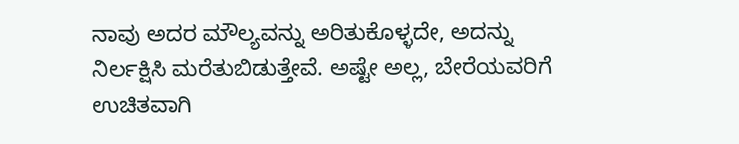ನಾವು ಅದರ ಮೌಲ್ಯವನ್ನು ಅರಿತುಕೊಳ್ಳದೇ, ಅದನ್ನು ನಿರ್ಲಕ್ಷಿಸಿ ಮರೆತುಬಿಡುತ್ತೇವೆ. ಅಷ್ಟೇ ಅಲ್ಲ, ಬೇರೆಯವರಿಗೆ ಉಚಿತವಾಗಿ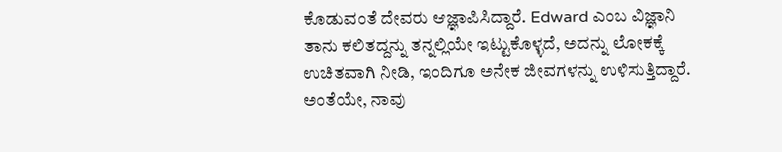ಕೊಡುವಂತೆ ದೇವರು ಆಜ್ಞಾಪಿಸಿದ್ದಾರೆ. Edward ಎಂಬ ವಿಜ್ಞಾನಿ ತಾನು ಕಲಿತದ್ದನ್ನು ತನ್ನಲ್ಲಿಯೇ ಇಟ್ಟುಕೊಳ್ಳದೆ, ಅದನ್ನು ಲೋಕಕ್ಕೆ ಉಚಿತವಾಗಿ ನೀಡಿ, ಇಂದಿಗೂ ಅನೇಕ ಜೀವಗಳನ್ನು ಉಳಿಸುತ್ತಿದ್ದಾರೆ. ಅಂತೆಯೇ, ನಾವು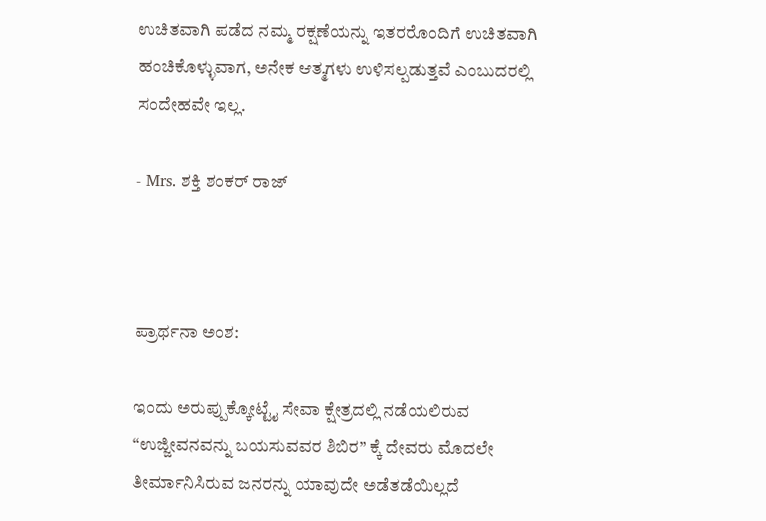ಉಚಿತವಾಗಿ ಪಡೆದ ನಮ್ಮ ರಕ್ಷಣೆಯನ್ನು ಇತರರೊಂದಿಗೆ ಉಚಿತವಾಗಿ ಹಂಚಿಕೊಳ್ಳುವಾಗ, ಅನೇಕ ಆತ್ಮಗಳು ಉಳಿಸಲ್ಪಡುತ್ತವೆ ಎಂಬುದರಲ್ಲಿ ಸಂದೇಹವೇ ಇಲ್ಲ.

- Mrs. ಶಕ್ತಿ ಶಂಕರ್ ರಾಜ್



ಪ್ರಾರ್ಥನಾ ಅಂಶ:

ಇಂದು ಅರುಪ್ಪುಕ್ಕೋಟ್ಟೈ ಸೇವಾ ಕ್ಷೇತ್ರದಲ್ಲಿ ನಡೆಯಲಿರುವ “ಉಜ್ಜೀವನವನ್ನು ಬಯಸುವವರ ಶಿಬಿರ” ಕ್ಕೆ ದೇವರು ಮೊದಲೇ ತೀರ್ಮಾನಿಸಿರುವ ಜನರನ್ನು ಯಾವುದೇ ಅಡೆತಡೆಯಿಲ್ಲದೆ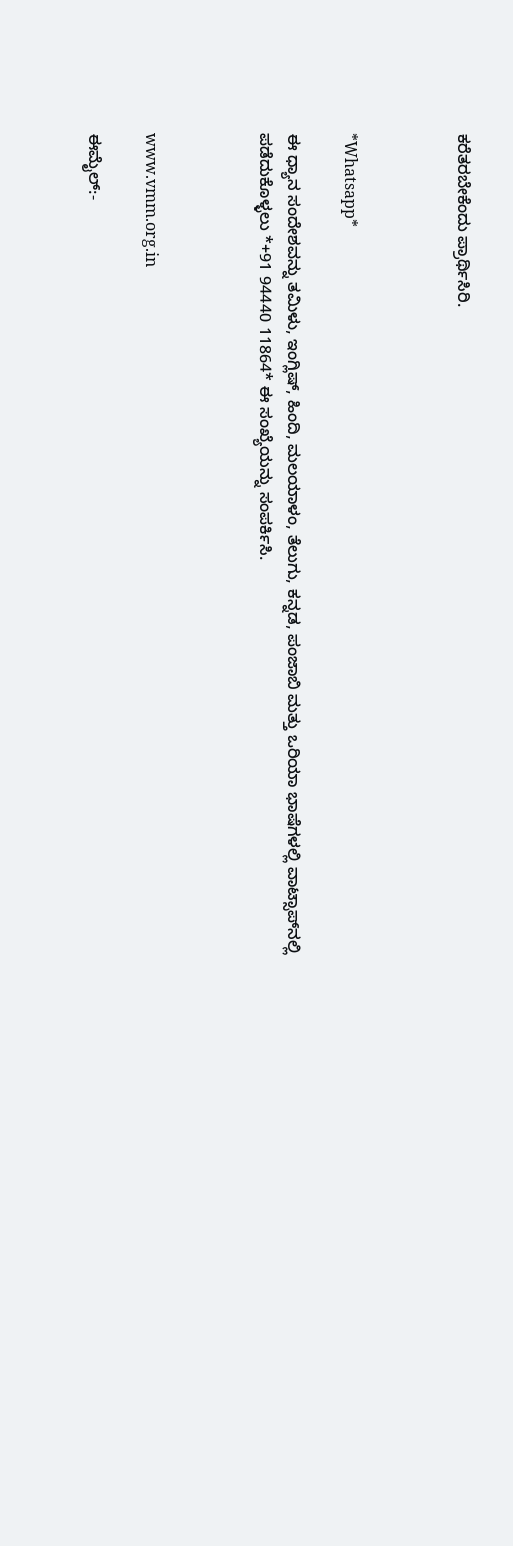ಕರೆತರಬೇಕೆಂದು ಪ್ರಾರ್ಥಿಸಿರಿ.



*Whatsapp*

ಈ ಧ್ಯಾನ ಸಂದೇಶವನ್ನು ತಮಿಳು, ಇಂಗ್ಲಿಷ್, ಹಿಂದಿ, ಮಲಯಾಳಂ, ತೆಲುಗು, ಕನ್ನಡ, ಪಂಜಾಬಿ ಮತ್ತು ಒರಿಯಾ ಭಾಷೆಗಳಲ್ಲಿ ವಾಟ್ಸಾಪ್‌ನಲ್ಲಿ ಪಡೆದುಕೊಳ್ಳಲು *+91 94440 11864* ಈ ಸಂಖ್ಯೆಯನ್ನು ಸಂಪರ್ಕಿಸಿ.



www.vmm.org.in

ಈಮೈಲ್:-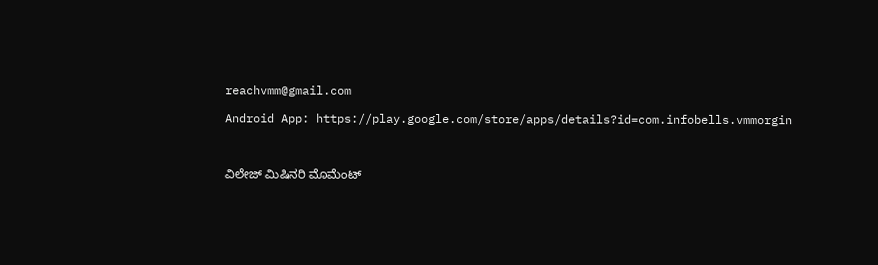reachvmm@gmail.com

Android App: https://play.google.com/store/apps/details?id=com.infobells.vmmorgin



ವಿಲೇಜ್ ಮಿಷಿನರಿ ಮೊಮೆಂಟ್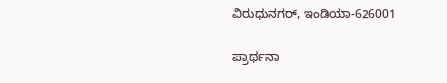ವಿರುಧುನಗರ್, ಇಂಡಿಯಾ-626001

ಪ್ರಾರ್ಥನಾ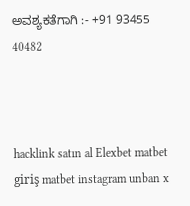ಅವಶ್ಯಕತೆಗಾಗಿ :- +91 93455 40482



hacklink satın al Elexbet matbet giriş matbet instagram unban x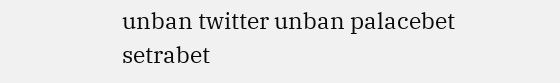unban twitter unban palacebet setrabet